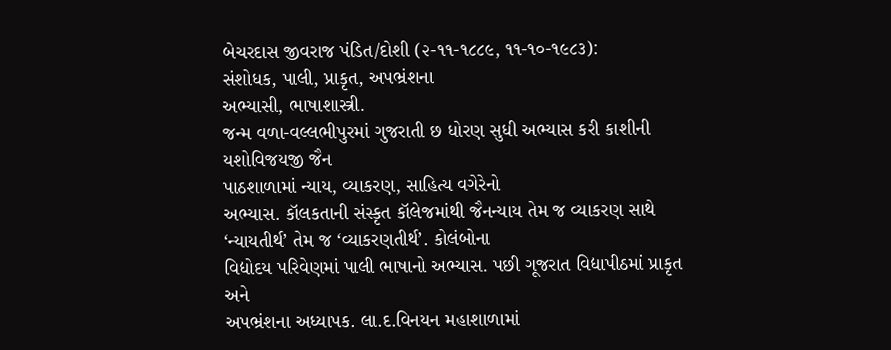બેચરદાસ જીવરાજ પંડિત/દોશી (૨-૧૧-૧૮૮૯, ૧૧-૧૦-૧૯૮૩):
સંશોધક, પાલી, પ્રાકૃત, અપભ્રંશના
અભ્યાસી, ભાષાશાસ્ત્રી.
જન્મ વળા-વલ્લભીપુરમાં ગુજરાતી છ ધોરણ સુધી અભ્યાસ કરી કાશીની યશોવિજયજી જૈન
પાઠશાળામાં ન્યાય, વ્યાકરણ, સાહિત્ય વગેરેનો
અભ્યાસ. કૉલકતાની સંસ્કૃત કૉલેજમાંથી જૈનન્યાય તેમ જ વ્યાકરણ સાથે ‘ન્યાયતીર્થ’ તેમ જ ‘વ્યાકરણતીર્થ’. કોલંબોના
વિદ્યોદય પરિવેણમાં પાલી ભાષાનો અભ્યાસ. પછી ગૂજરાત વિદ્યાપીઠમાં પ્રાકૃત અને
અપભ્રંશના અધ્યાપક. લા.દ.વિનયન મહાશાળામાં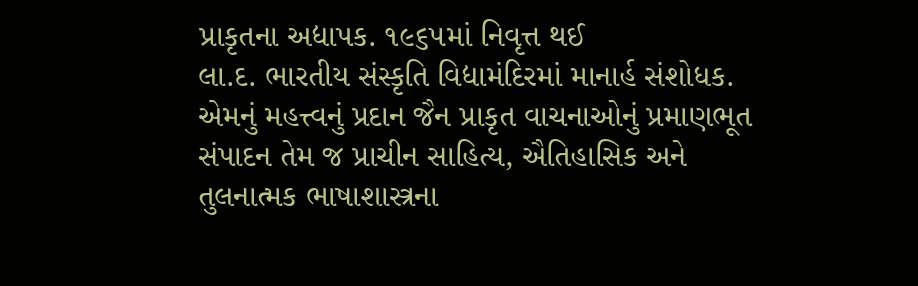પ્રાકૃતના અદ્યાપક. ૧૯૬૫માં નિવૃત્ત થઈ
લા.દ. ભારતીય સંસ્કૃતિ વિદ્યામંદિરમાં માનાર્હ સંશોધક.
એમનું મહત્ત્વનું પ્રદાન જૈન પ્રાકૃત વાચનાઓનું પ્રમાણભૂત
સંપાદન તેમ જ પ્રાચીન સાહિત્ય, ઐતિહાસિક અને તુલનાત્મક ભાષાશાસ્ત્રના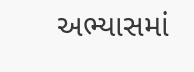અભ્યાસમાં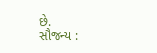છે.
સૌજન્ય :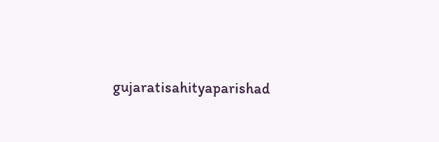gujaratisahityaparishad